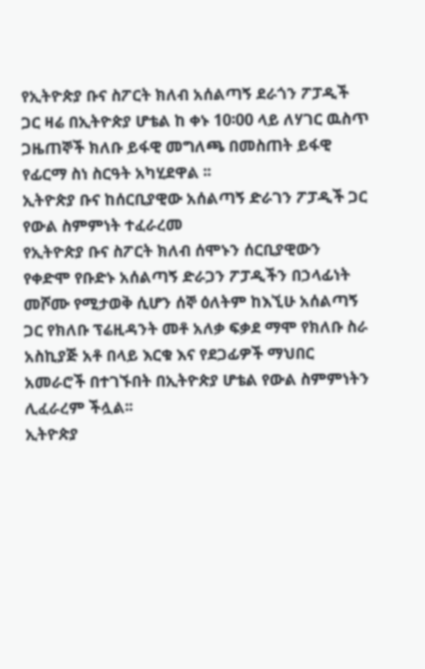የኢትዮጵያ ቡና ስፖርት ክለብ አሰልጣኝ ደራጎን ፖፓዲች ጋር ዛሬ በኢትዮጵያ ሆቴል ከ ቀኑ 10፡00 ላይ ለሃገር ዉስጥ ጋዜጠኞች ክለቡ ይፋዊ መግለጫ በመስጠት ይፋዊ የፊርማ ስነ ስርዓት አካሂደዋል ፡፡
ኢትዮጵያ ቡና ከሰርቢያዊው አሰልጣኝ ድራገን ፖፓዲች ጋር የውል ስምምነት ተፈራረመ
የኢትዮጵያ ቡና ስፖርት ክለብ ሰሞኑን ሰርቢያዊውን የቀድሞ የቡድኑ አሰልጣኝ ድራጋን ፖፓዲችን በኃላፊነት መሾሙ የሚታወቅ ሲሆን ሰኞ ዕለትም ከእኚሁ አሰልጣኝ ጋር የክለቡ ፕሬዚዳንት መቶ አለቃ ፍቃደ ማሞ የክለቡ ስራ አስኪያጅ አቶ በላይ እርቁ እና የደጋፊዎች ማህበር አመራሮች በተገኙበት በኢትዮጵያ ሆቴል የውል ስምምነትን ሊፈራረም ችሏል፡፡
ኢትዮጵያ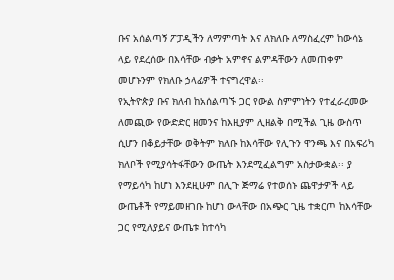ቡና አሰልጣኝ ፖፓዲችን ለማምጣት እና ለክለቡ ለማስፈረም ከውሳኔ ላይ የደረሰው በእሳቸው ብቃት አምኖና ልምዳቸውን ለመጠቀም መሆኑንም የክለቡ ኃላፊዎች ተናግረዋል፡፡
የኢትዮጵያ ቡና ክለብ ከአሰልጣኙ ጋር የውል ስምምነትን የተፈራረመው ለመጪው የውድድር ዘመንና ከእዚያም ሊዘልቅ በሚችል ጊዜ ውስጥ ሲሆን በቆይታቸው ወቅትም ክለቡ ከእሳቸው የሊጉን ዋንጫ እና በአፍሪካ ክለቦች የሚያሳትፋቸውን ውጤት እንደሚፈልግም አስታውቋል፡፡ ያ የማይሳካ ከሆነ እንደዚሁም በሊጉ ጅማሬ የተወሰኑ ጨዋታዎች ላይ ውጤቶች የማይመዘገቡ ከሆነ ውላቸው በአጭር ጊዜ ተቋርጦ ከእሳቸው ጋር የሚለያይና ውጤቱ ከተሳካ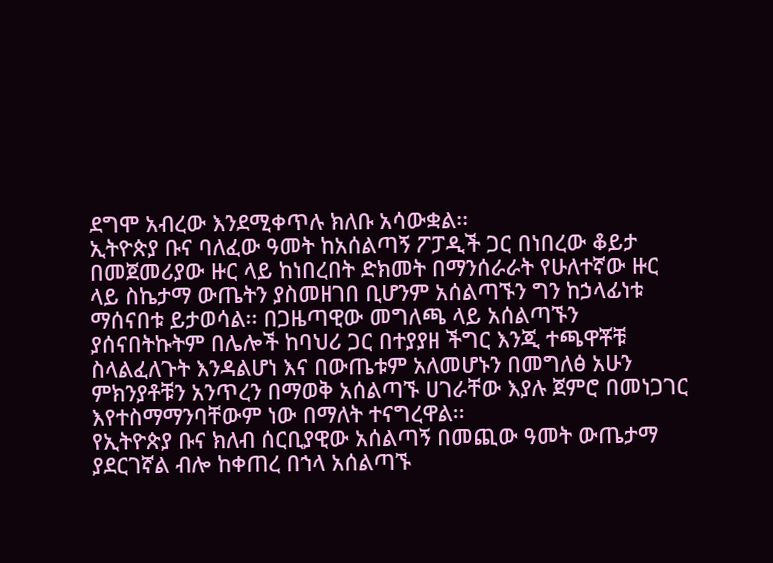ደግሞ አብረው እንደሚቀጥሉ ክለቡ አሳውቋል፡፡
ኢትዮጵያ ቡና ባለፈው ዓመት ከአሰልጣኝ ፖፓዲች ጋር በነበረው ቆይታ በመጀመሪያው ዙር ላይ ከነበረበት ድክመት በማንሰራራት የሁለተኛው ዙር ላይ ስኬታማ ውጤትን ያስመዘገበ ቢሆንም አሰልጣኙን ግን ከኃላፊነቱ ማሰናበቱ ይታወሳል፡፡ በጋዜጣዊው መግለጫ ላይ አሰልጣኙን ያሰናበትኩትም በሌሎች ከባህሪ ጋር በተያያዘ ችግር እንጂ ተጫዋቾቹ ስላልፈለጉት እንዳልሆነ እና በውጤቱም አለመሆኑን በመግለፅ አሁን ምክንያቶቹን አንጥረን በማወቅ አሰልጣኙ ሀገራቸው እያሉ ጀምሮ በመነጋገር እየተስማማንባቸውም ነው በማለት ተናግረዋል፡፡
የኢትዮጵያ ቡና ክለብ ሰርቢያዊው አሰልጣኝ በመጪው ዓመት ውጤታማ ያደርገኛል ብሎ ከቀጠረ በኀላ አሰልጣኙ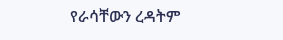የራሳቸውን ረዳትም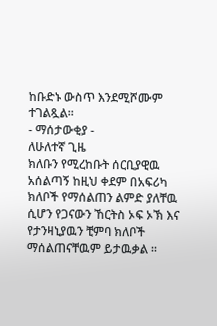ከቡድኑ ውስጥ እንደሚሾሙም ተገልጿል፡፡
- ማሰታውቂያ -
ለሁለተኛ ጊዜ
ክለቡን የሚረከቡት ሰርቢያዊዉ አሰልጣኝ ከዚህ ቀደም በአፍሪካ
ክለቦች የማሰልጠን ልምድ ያለቸዉ ሲሆን የጋናውን ኸርትስ ኦፍ ኦኽ እና
የታንዛኒያዉን ቺምባ ክለቦች ማሰልጠናቸዉም ይታዉቃል ፡፡